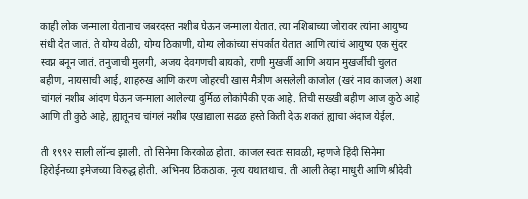काही लोक जन्माला येतानाच जबरदस्त नशीब घेऊन जन्माला येतात. त्या नशिबाच्या जोरावर त्यांना आयुष्य संधी देत जातं. ते योग्य वेळी, योग्य ठिकाणी, योग्य लोकांच्या संपर्कात येतात आणि त्यांचं आयुष्य एक सुंदर स्वप्न बनून जातं. तनुजाची मुलगी, अजय देवगणची बायको, राणी मुखर्जी आणि अयान मुखर्जीची चुलत बहीण, नायसाची आई, शाहरुख आणि करण जोहरची खास मैत्रीण असलेली काजोल (खरं नाव काजल) अशा चांगलं नशीब आंदण घेऊन जन्माला आलेल्या दुर्मिळ लोकांपैकी एक आहे. तिची सख्खी बहीण आज कुठे आहे आणि ती कुठे आहे, ह्यातूनच चांगलं नशीब एखाद्याला सढळ हस्ते किती देऊ शकतं ह्याचा अंदाज येईल.

ती १९९२ साली लॉन्च झाली. तो सिनेमा किरकोळ होता. काजल स्वतः सावळी, म्हणजे हिंदी सिनेमा हिरोईनच्या इमेजच्या विरुद्ध होती. अभिनय ठिकठाक. नृत्य यथातथाच. ती आली तेव्हा माधुरी आणि श्रीदेवी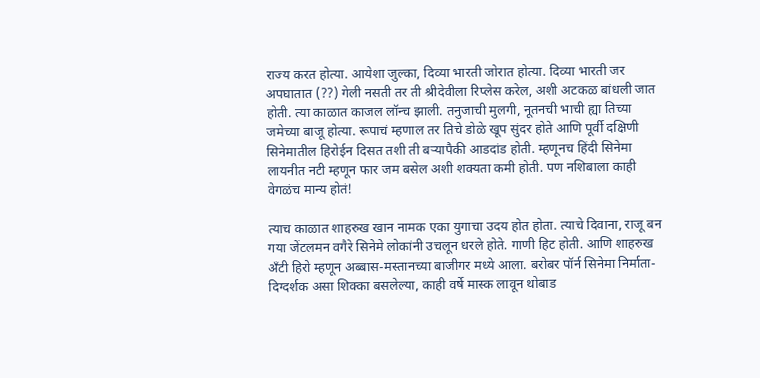राज्य करत होत्या. आयेशा जुल्का, दिव्या भारती जोरात होत्या. दिव्या भारती जर अपघातात (??) गेली नसती तर ती श्रीदेवीला रिप्लेस करेल, अशी अटकळ बांधली जात होती. त्या काळात काजल लॉन्च झाली. तनुजाची मुलगी, नूतनची भाची ह्या तिच्या जमेच्या बाजू होत्या. रूपाचं म्हणाल तर तिचे डोळे खूप सुंदर होते आणि पूर्वी दक्षिणी सिनेमातील हिरोईन दिसत तशी ती बऱ्यापैकी आडदांड होती. म्हणूनच हिंदी सिनेमा लायनीत नटी म्हणून फार जम बसेल अशी शक्यता कमी होती. पण नशिबाला काही वेगळंच मान्य होतं!

त्याच काळात शाहरुख खान नामक एका युगाचा उदय होत होता. त्याचे दिवाना, राजू बन गया जेंटलमन वगैरे सिनेमे लोकांनी उचलून धरले होते. गाणी हिट होती. आणि शाहरुख अँटी हिरो म्हणून अब्बास-मस्तानच्या बाजीगर मध्ये आला. बरोबर पॉर्न सिनेमा निर्माता-दिग्दर्शक असा शिक्का बसलेल्या, काही वर्षे मास्क लावून थोबाड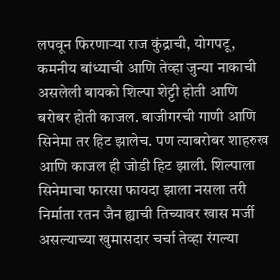लपवून फिरणाऱ्या राज कुंद्राची, योगपटू, कमनीय बांध्याची आणि तेव्हा जुन्या नाकाची असलेली बायको शिल्पा शेट्टी होती आणि बरोबर होती काजल. बाजीगरची गाणी आणि सिनेमा तर हिट झालेच. पण त्याबरोबर शाहरुख आणि काजल ही जोडी हिट झाली. शिल्पाला सिनेमाचा फारसा फायदा झाला नसला तरी निर्माता रतन जैन ह्याची तिच्यावर खास मर्जी असल्याच्या खुमासदार चर्चा तेव्हा रंगल्या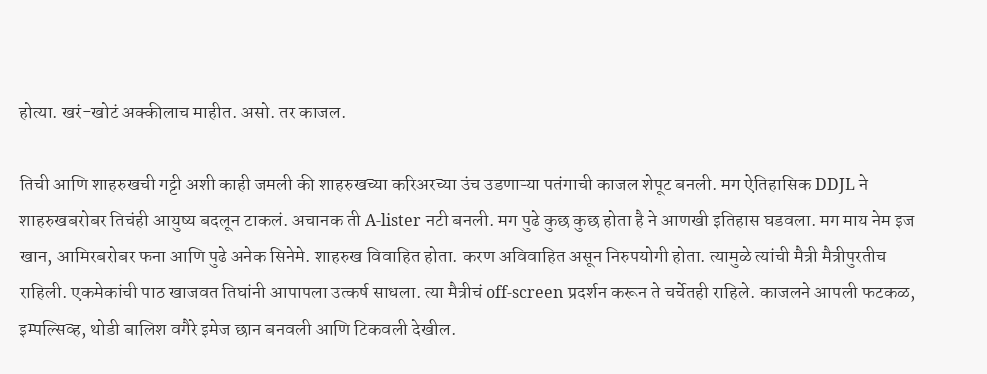होत्या. खरं-खोटं अक्कीलाच माहीत. असो. तर काजल.

तिची आणि शाहरुखची गट्टी अशी काही जमली की शाहरुखच्या करिअरच्या उंच उडणाऱ्या पतंगाची काजल शेपूट बनली. मग ऐतिहासिक DDJL ने शाहरुखबरोबर तिचंही आयुष्य बदलून टाकलं. अचानक ती A-lister नटी बनली. मग पुढे कुछ कुछ होता है ने आणखी इतिहास घडवला. मग माय नेम इज खान, आमिरबरोबर फना आणि पुढे अनेक सिनेमे. शाहरुख विवाहित होता. करण अविवाहित असून निरुपयोगी होता. त्यामुळे त्यांची मैत्री मैत्रीपुरतीच राहिली. एकमेकांची पाठ खाजवत तिघांनी आपापला उत्कर्ष साधला. त्या मैत्रीचं off-screen प्रदर्शन करून ते चर्चेतही राहिले. काजलने आपली फटकळ, इम्पल्सिव्ह, थोडी बालिश वगैरे इमेज छान बनवली आणि टिकवली देखील.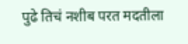पुढे तिचं नशीब परत मदतीला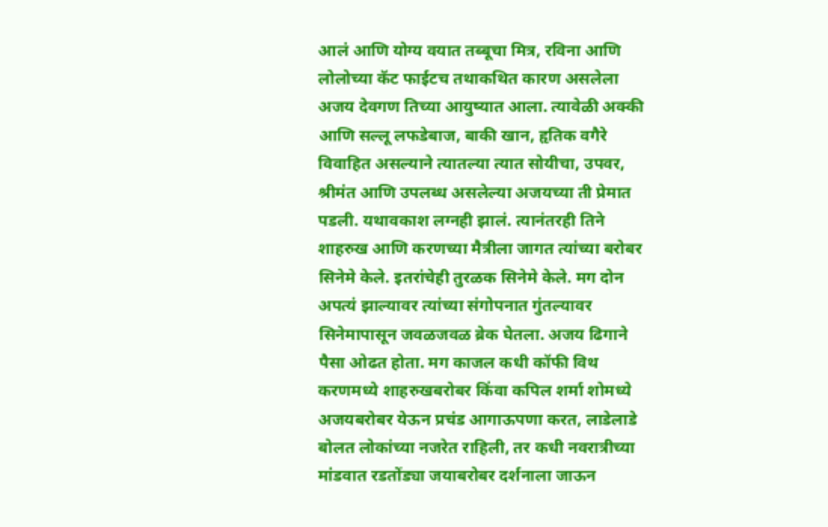आलं आणि योग्य वयात तब्बूचा मित्र, रविना आणि लोलोच्या कॅट फाईटच तथाकथित कारण असलेला अजय देवगण तिच्या आयुष्यात आला. त्यावेळी अक्की आणि सल्लू लफडेबाज, बाकी खान, हृतिक वगैरे विवाहित असल्याने त्यातल्या त्यात सोयीचा, उपवर, श्रीमंत आणि उपलब्ध असलेल्या अजयच्या ती प्रेमात पडली. यथावकाश लग्नही झालं. त्यानंतरही तिने शाहरुख आणि करणच्या मैत्रीला जागत त्यांच्या बरोबर सिनेमे केले. इतरांचेही तुरळक सिनेमे केले. मग दोन अपत्यं झाल्यावर त्यांच्या संगोपनात गुंतल्यावर सिनेमापासून जवळजवळ ब्रेक घेतला. अजय ढिगाने पैसा ओढत होता. मग काजल कधी कॉफी विथ करणमध्ये शाहरुखबरोबर किंवा कपिल शर्मा शोमध्ये अजयबरोबर येऊन प्रचंड आगाऊपणा करत, लाडेलाडे बोलत लोकांच्या नजरेत राहिली, तर कधी नवरात्रीच्या मांडवात रडतोंड्या जयाबरोबर दर्शनाला जाऊन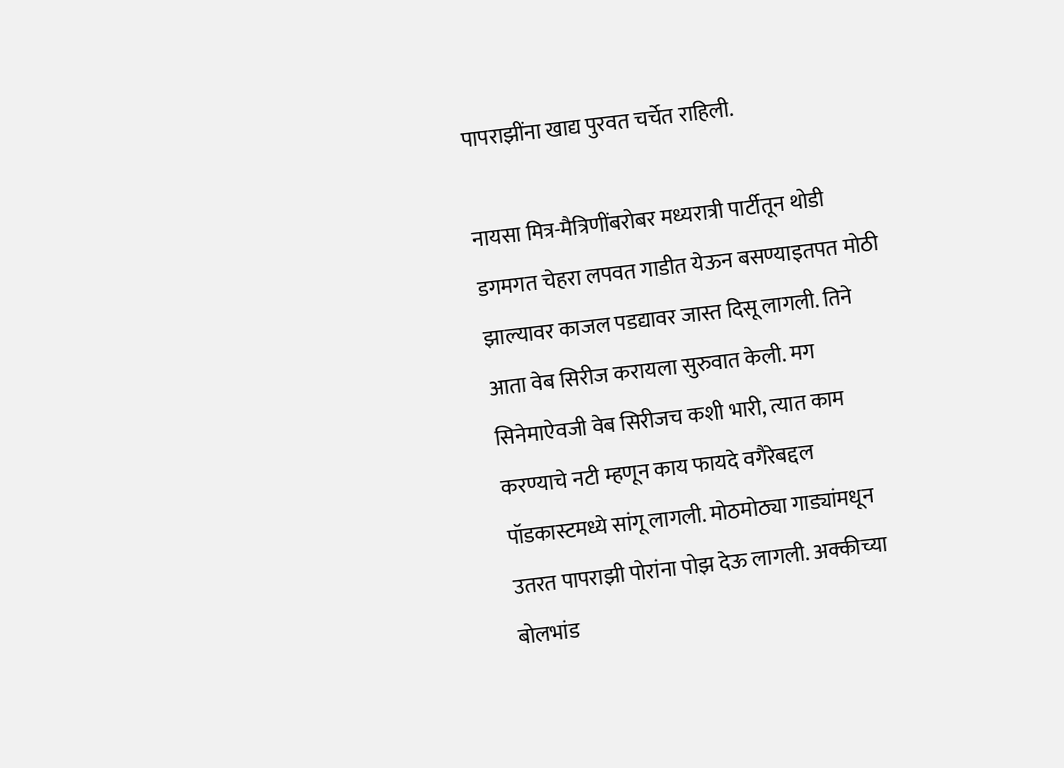पापराझींना खाद्य पुरवत चर्चेत राहिली.

नायसा मित्र-मैत्रिणींबरोबर मध्यरात्री पार्टीतून थोडी डगमगत चेहरा लपवत गाडीत येऊन बसण्याइतपत मोठी झाल्यावर काजल पडद्यावर जास्त दिसू लागली. तिने आता वेब सिरीज करायला सुरुवात केली. मग सिनेमाऐवजी वेब सिरीजच कशी भारी, त्यात काम करण्याचे नटी म्हणून काय फायदे वगैरेबद्दल पॉडकास्टमध्ये सांगू लागली. मोठमोठ्या गाड्यांमधून उतरत पापराझी पोरांना पोझ देऊ लागली. अक्कीच्या बोलभांड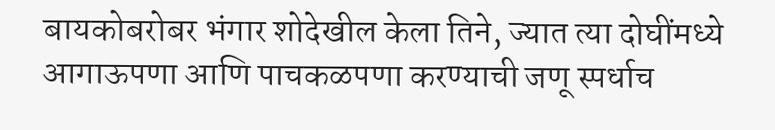बायकोबरोबर भंगार शोदेखील केला तिने, ज्यात त्या दोघींमध्ये आगाऊपणा आणि पाचकळपणा करण्याची जणू स्पर्धाच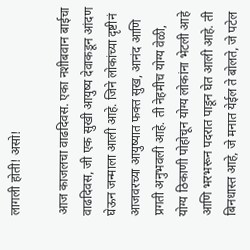लागली होती! असो!

आज काजलचा वाढदिवस. एका नशीबवान बाईचा वाढदिवस, जी एक सुखी आयुष्य देवाकडून आंदण घेऊन जन्माला आली आहे. जिने लोकांच्या दृष्टीनं आजवरच्या आयुष्यात फक्त सुख, आनंद आणि प्रगती अनुभवली आहे. ती नेहमीच योग्य वेळी, योग्य ठिकाणी पोहोचून योग्य लोकांना भेटली आहे आणि भरभरून पदरात पाडून घेत आली आहे. ती बिनधास्त आहे, जे मनात येईल ते बोलते, जे पटेल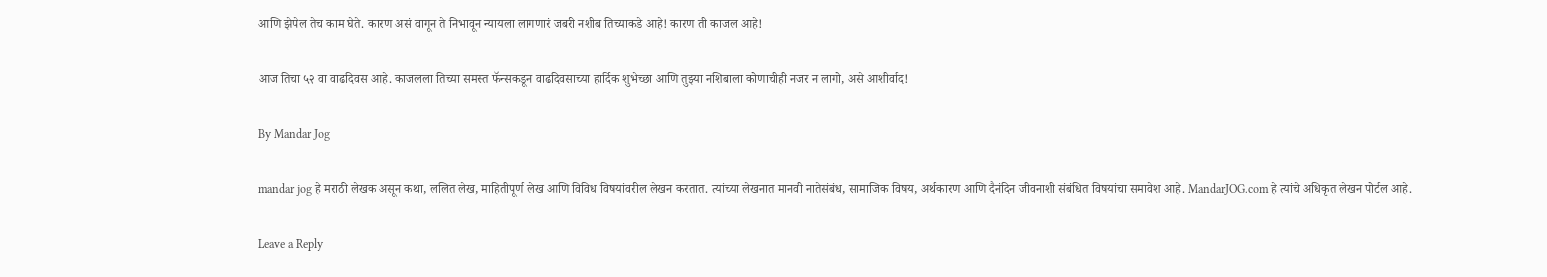आणि झेपेल तेच काम घेते. कारण असं वागून ते निभावून न्यायला लागणारं जबरी नशीब तिच्याकडे आहे! कारण ती काजल आहे!

आज तिचा ५२ वा वाढदिवस आहे. काजलला तिच्या समस्त फॅन्सकडून वाढदिवसाच्या हार्दिक शुभेच्छा आणि तुझ्या नशिबाला कोणाचीही नजर न लागो, असे आशीर्वाद!

By Mandar Jog

mandar jog हे मराठी लेखक असून कथा, ललित लेख, माहितीपूर्ण लेख आणि विविध विषयांवरील लेखन करतात. त्यांच्या लेखनात मानवी नातेसंबंध, सामाजिक विषय, अर्थकारण आणि दैनंदिन जीवनाशी संबंधित विषयांचा समावेश आहे. MandarJOG.com हे त्यांचे अधिकृत लेखन पोर्टल आहे.

Leave a Reply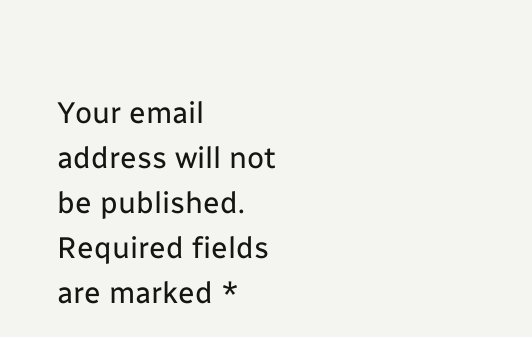Your email address will not be published. Required fields are marked *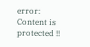error: Content is protected !!